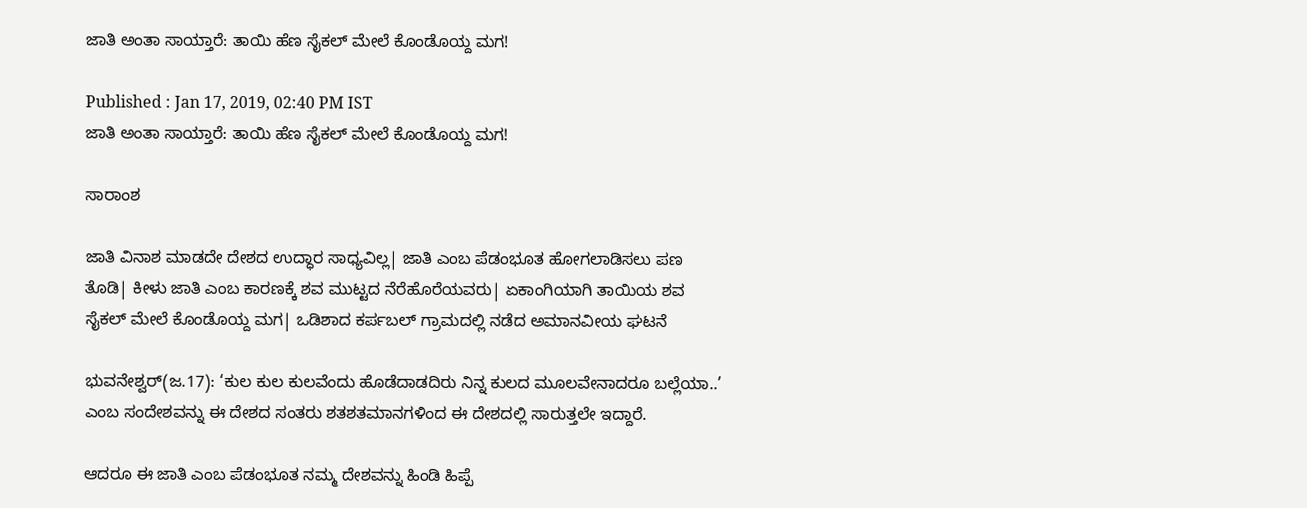ಜಾತಿ ಅಂತಾ ಸಾಯ್ತಾರೆ: ತಾಯಿ ಹೆಣ ಸೈಕಲ್ ಮೇಲೆ ಕೊಂಡೊಯ್ದ ಮಗ!

Published : Jan 17, 2019, 02:40 PM IST
ಜಾತಿ ಅಂತಾ ಸಾಯ್ತಾರೆ: ತಾಯಿ ಹೆಣ ಸೈಕಲ್ ಮೇಲೆ ಕೊಂಡೊಯ್ದ ಮಗ!

ಸಾರಾಂಶ

ಜಾತಿ ವಿನಾಶ ಮಾಡದೇ ದೇಶದ ಉದ್ಧಾರ ಸಾಧ್ಯವಿಲ್ಲ| ಜಾತಿ ಎಂಬ ಪೆಡಂಭೂತ ಹೋಗಲಾಡಿಸಲು ಪಣ ತೊಡಿ| ಕೀಳು ಜಾತಿ ಎಂಬ ಕಾರಣಕ್ಕೆ ಶವ ಮುಟ್ಟದ ನೆರೆಹೊರೆಯವರು| ಏಕಾಂಗಿಯಾಗಿ ತಾಯಿಯ ಶವ ಸೈಕಲ್ ಮೇಲೆ ಕೊಂಡೊಯ್ದ ಮಗ| ಒಡಿಶಾದ ಕರ್ಪಬಲ್ ಗ್ರಾಮದಲ್ಲಿ ನಡೆದ ಅಮಾನವೀಯ ಘಟನೆ

ಭುವನೇಶ್ವರ್(ಜ.17): ‘ಕುಲ ಕುಲ ಕುಲವೆಂದು ಹೊಡೆದಾಡದಿರು ನಿನ್ನ ಕುಲದ ಮೂಲವೇನಾದರೂ ಬಲ್ಲೆಯಾ..’ ಎಂಬ ಸಂದೇಶವನ್ನು ಈ ದೇಶದ ಸಂತರು ಶತಶತಮಾನಗಳಿಂದ ಈ ದೇಶದಲ್ಲಿ ಸಾರುತ್ತಲೇ ಇದ್ದಾರೆ.

ಆದರೂ ಈ ಜಾತಿ ಎಂಬ ಪೆಡಂಭೂತ ನಮ್ಮ ದೇಶವನ್ನು ಹಿಂಡಿ ಹಿಪ್ಪೆ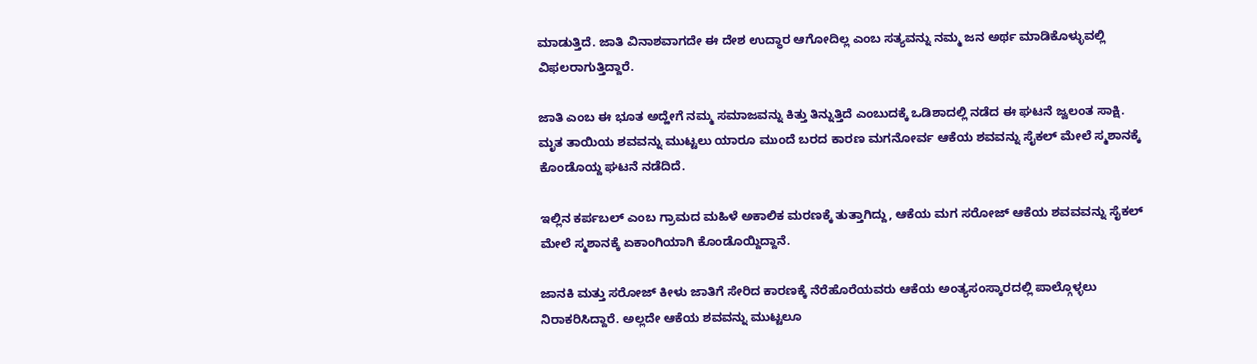ಮಾಡುತ್ತಿದೆ. ಜಾತಿ ವಿನಾಶವಾಗದೇ ಈ ದೇಶ ಉದ್ಧಾರ ಆಗೋದಿಲ್ಲ ಎಂಬ ಸತ್ಯವನ್ನು ನಮ್ಮ ಜನ ಅರ್ಥ ಮಾಡಿಕೊಳ್ಳುವಲ್ಲಿ ವಿಫಲರಾಗುತ್ತಿದ್ದಾರೆ.

ಜಾತಿ ಎಂಬ ಈ ಭೂತ ಅದ್ಹೇಗೆ ನಮ್ಮ ಸಮಾಜವನ್ನು ಕಿತ್ತು ತಿನ್ನುತ್ತಿದೆ ಎಂಬುದಕ್ಕೆ ಒಡಿಶಾದಲ್ಲಿ ನಡೆದ ಈ ಘಟನೆ ಜ್ವಲಂತ ಸಾಕ್ಷಿ. ಮೃತ ತಾಯಿಯ ಶವವನ್ನು ಮುಟ್ಟಲು ಯಾರೂ ಮುಂದೆ ಬರದ ಕಾರಣ ಮಗನೋರ್ವ ಆಕೆಯ ಶವವನ್ನು ಸೈಕಲ್ ಮೇಲೆ ಸ್ಮಶಾನಕ್ಕೆ ಕೊಂಡೊಯ್ದ ಘಟನೆ ನಡೆದಿದೆ.

ಇಲ್ಲಿನ ಕರ್ಪಬಲ್ ಎಂಬ ಗ್ರಾಮದ ಮಹಿಳೆ ಅಕಾಲಿಕ ಮರಣಕ್ಕೆ ತುತ್ತಾಗಿದ್ದು, ಆಕೆಯ ಮಗ ಸರೋಜ್ ಆಕೆಯ ಶವವವನ್ನು ಸೈಕಲ್ ಮೇಲೆ ಸ್ಮಶಾನಕ್ಕೆ ಏಕಾಂಗಿಯಾಗಿ ಕೊಂಡೊಯ್ದಿದ್ದಾನೆ.

ಜಾನಕಿ ಮತ್ತು ಸರೋಜ್ ಕೀಳು ಜಾತಿಗೆ ಸೇರಿದ ಕಾರಣಕ್ಕೆ ನೆರೆಹೊರೆಯವರು ಆಕೆಯ ಅಂತ್ಯಸಂಸ್ಕಾರದಲ್ಲಿ ಪಾಲ್ಗೊಳ್ಳಲು ನಿರಾಕರಿಸಿದ್ದಾರೆ. ಅಲ್ಲದೇ ಆಕೆಯ ಶವವನ್ನು ಮುಟ್ಟಲೂ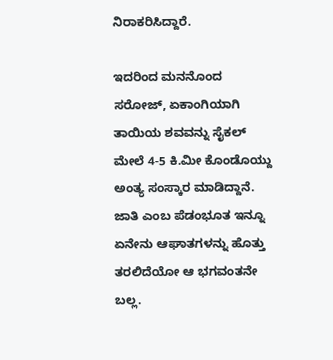ನಿರಾಕರಿಸಿದ್ದಾರೆ.

ಇದರಿಂದ ಮನನೊಂದ ಸರೋಜ್, ಏಕಾಂಗಿಯಾಗಿ ತಾಯಿಯ ಶವವನ್ನು ಸೈಕಲ್ ಮೇಲೆ 4-5 ಕಿ.ಮೀ ಕೊಂಡೊಯ್ದು ಅಂತ್ಯ ಸಂಸ್ಕಾರ ಮಾಡಿದ್ದಾನೆ. ಜಾತಿ ಎಂಬ ಪೆಡಂಭೂತ ಇನ್ನೂ ಏನೇನು ಆಘಾತಗಳನ್ನು ಹೊತ್ತು ತರಲಿದೆಯೋ ಆ ಭಗವಂತನೇ ಬಲ್ಲ.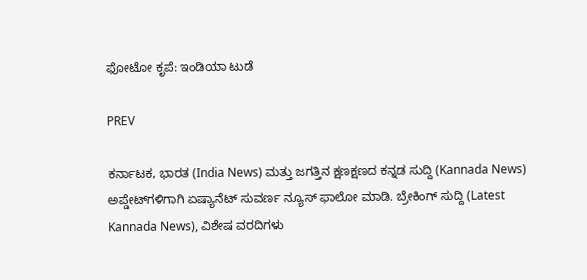ಫೋಟೋ ಕೃಪೆ: ಇಂಡಿಯಾ ಟುಡೆ

PREV

ಕರ್ನಾಟಕ, ಭಾರತ (India News) ಮತ್ತು ಜಗತ್ತಿನ ಕ್ಷಣಕ್ಷಣದ ಕನ್ನಡ ಸುದ್ದಿ (Kannada News) ಅಪ್ಡೇಟ್‌ಗಳಿಗಾಗಿ ಏಷ್ಯಾನೆಟ್ ಸುವರ್ಣ ನ್ಯೂಸ್‌ ಫಾಲೋ ಮಾಡಿ. ಬ್ರೇಕಿಂಗ್ ಸುದ್ದಿ (Latest Kannada News), ವಿಶೇಷ ವರದಿಗಳು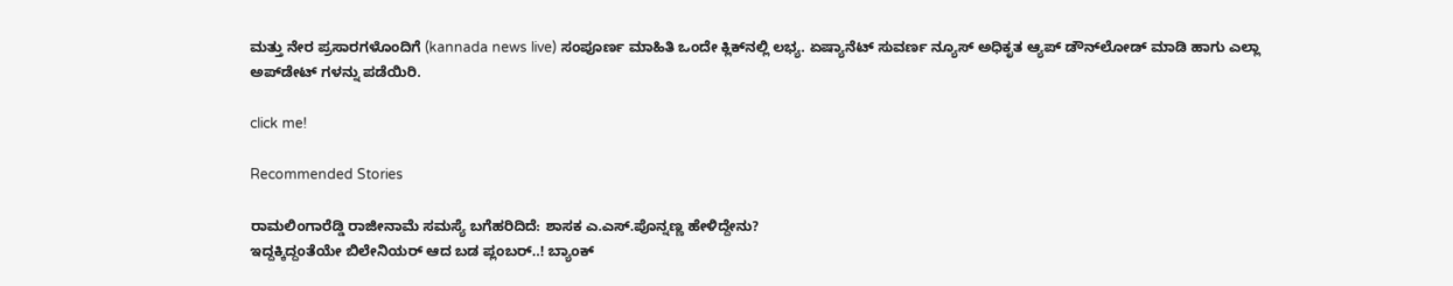ಮತ್ತು ನೇರ ಪ್ರಸಾರಗಳೊಂದಿಗೆ (kannada news live) ಸಂಪೂರ್ಣ ಮಾಹಿತಿ ಒಂದೇ ಕ್ಲಿಕ್‌ನಲ್ಲಿ ಲಭ್ಯ. ಏಷ್ಯಾನೆಟ್ ಸುವರ್ಣ ನ್ಯೂಸ್ ಅಧಿಕೃತ ಆ್ಯಪ್ ಡೌನ್‌ಲೋಡ್ ಮಾಡಿ ಹಾಗು ಎಲ್ಲಾ ಅಪ್‌ಡೇಟ್ ಗಳನ್ನು ಪಡೆಯಿರಿ.

click me!

Recommended Stories

ರಾಮಲಿಂಗಾರೆಡ್ಡಿ ರಾಜೀನಾಮೆ ಸಮಸ್ಯೆ ಬಗೆಹರಿದಿದೆ: ಶಾಸಕ ಎ.ಎಸ್.ಪೊನ್ನಣ್ಣ ಹೇಳಿದ್ದೇನು?
ಇದ್ದಕ್ಕಿದ್ದಂತೆಯೇ ಬಿಲೇನಿಯರ್ ಆದ ಬಡ ಪ್ಲಂಬರ್..! ಬ್ಯಾಂಕ್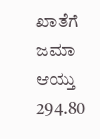ಖಾತೆಗೆ ಜಮಾ ಆಯ್ತು 294.80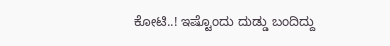ಕೋಟಿ..! ಇಷ್ಟೊಂದು ದುಡ್ಡು ಬಂದಿದ್ದು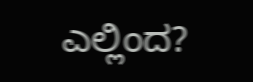ಎಲ್ಲಿಂದ?